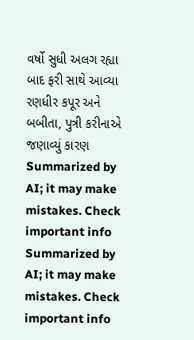વર્ષો સુધી અલગ રહ્યા બાદ ફરી સાથે આવ્યા રણધીર કપૂર અને બબીતા, પુત્રી કરીનાએ જણાવ્યું કારણ
Summarized by AI; it may make mistakes. Check important info
Summarized by AI; it may make mistakes. Check important info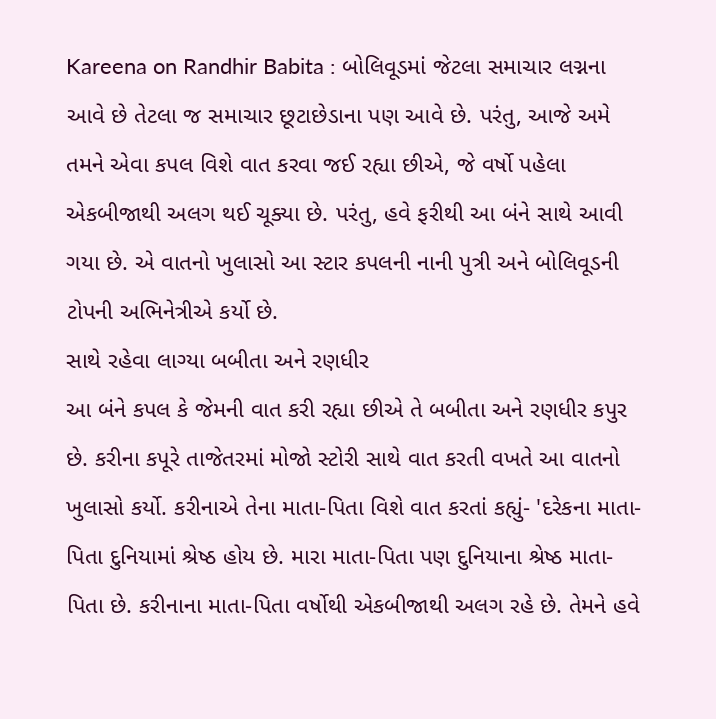Kareena on Randhir Babita : બોલિવૂડમાં જેટલા સમાચાર લગ્નના આવે છે તેટલા જ સમાચાર છૂટાછેડાના પણ આવે છે. પરંતુ, આજે અમે તમને એવા કપલ વિશે વાત કરવા જઈ રહ્યા છીએ, જે વર્ષો પહેલા એકબીજાથી અલગ થઈ ચૂક્યા છે. પરંતુ, હવે ફરીથી આ બંને સાથે આવી ગયા છે. એ વાતનો ખુલાસો આ સ્ટાર કપલની નાની પુત્રી અને બોલિવૂડની ટોપની અભિનેત્રીએ કર્યો છે.
સાથે રહેવા લાગ્યા બબીતા અને રણધીર
આ બંને કપલ કે જેમની વાત કરી રહ્યા છીએ તે બબીતા અને રણધીર કપુર છે. કરીના કપૂરે તાજેતરમાં મોજો સ્ટોરી સાથે વાત કરતી વખતે આ વાતનો ખુલાસો કર્યો. કરીનાએ તેના માતા-પિતા વિશે વાત કરતાં કહ્યું- 'દરેકના માતા-પિતા દુનિયામાં શ્રેષ્ઠ હોય છે. મારા માતા-પિતા પણ દુનિયાના શ્રેષ્ઠ માતા-પિતા છે. કરીનાના માતા-પિતા વર્ષોથી એકબીજાથી અલગ રહે છે. તેમને હવે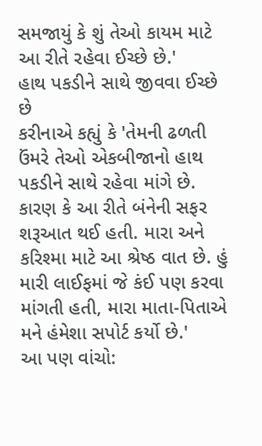સમજાયું કે શું તેઓ કાયમ માટે આ રીતે રહેવા ઈચ્છે છે.'
હાથ પકડીને સાથે જીવવા ઈચ્છે છે
કરીનાએ કહ્યું કે 'તેમની ઢળતી ઉંમરે તેઓ એકબીજાનો હાથ પકડીને સાથે રહેવા માંગે છે. કારણ કે આ રીતે બંનેની સફર શરૂઆત થઈ હતી. મારા અને કરિશ્મા માટે આ શ્રેષ્ઠ વાત છે. હું મારી લાઈફમાં જે કંઈ પણ કરવા માંગતી હતી, મારા માતા-પિતાએ મને હંમેશા સપોર્ટ કર્યો છે.'
આ પણ વાંચો: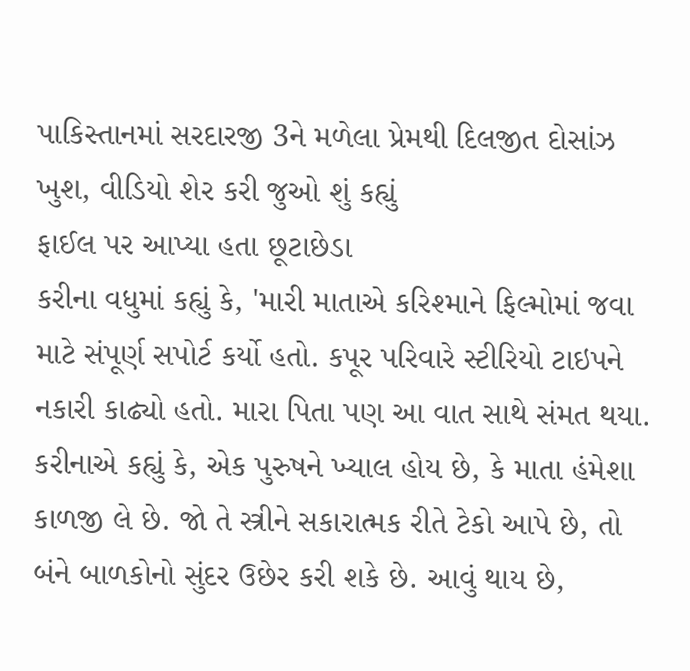પાકિસ્તાનમાં સરદારજી 3ને મળેલા પ્રેમથી દિલજીત દોસાંઝ ખુશ, વીડિયો શેર કરી જુઓ શું કહ્યું
ફાઈલ પર આપ્યા હતા છૂટાછેડા
કરીના વધુમાં કહ્યું કે, 'મારી માતાએ કરિશ્માને ફિલ્મોમાં જવા માટે સંપૂર્ણ સપોર્ટ કર્યો હતો. કપૂર પરિવારે સ્ટીરિયો ટાઇપને નકારી કાઢ્યો હતો. મારા પિતા પણ આ વાત સાથે સંમત થયા. કરીનાએ કહ્યું કે, એક પુરુષને ખ્યાલ હોય છે, કે માતા હંમેશા કાળજી લે છે. જો તે સ્ત્રીને સકારાત્મક રીતે ટેકો આપે છે, તો બંને બાળકોનો સુંદર ઉછેર કરી શકે છે. આવું થાય છે,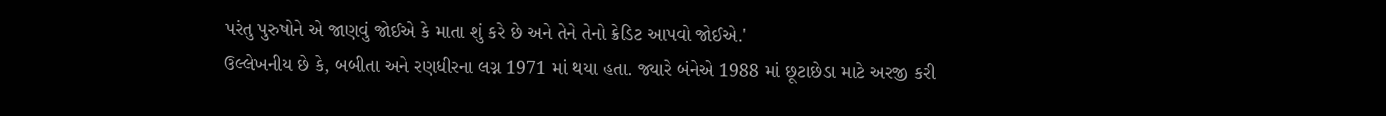પરંતુ પુરુષોને એ જાણવું જોઈએ કે માતા શું કરે છે અને તેને તેનો ક્રેડિટ આપવો જોઈએ.'
ઉલ્લેખનીય છે કે, બબીતા અને રણધીરના લગ્ન 1971 માં થયા હતા. જ્યારે બંનેએ 1988 માં છૂટાછેડા માટે અરજી કરી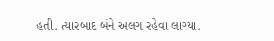હતી. ત્યારબાદ બંને અલગ રહેવા લાગ્યા.